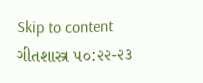Skip to content
ગીતશાસ્ત્ર ૫૦:૨૨-૨૩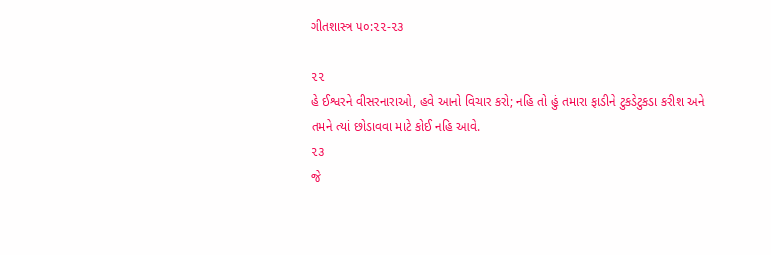ગીતશાસ્ત્ર ૫૦:૨૨-૨૩

૨૨
હે ઈશ્વરને વીસરનારાઓ, હવે આનો વિચાર કરો; નહિ તો હું તમારા ફાડીને ટુકડેટુકડા કરીશ અને તમને ત્યાં છોડાવવા માટે કોઈ નહિ આવે.
૨૩
જે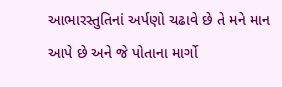આભારસ્તુતિનાં અર્પણો ચઢાવે છે તે મને માન આપે છે અને જે પોતાના માર્ગો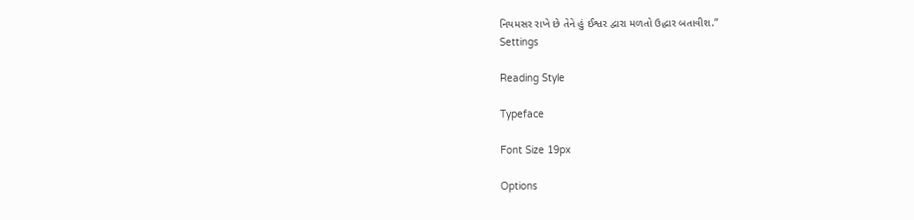નિયમસર રાખે છે તેને હું ઈશ્વર દ્વારા મળતો ઉદ્ધાર બતાવીશ.”
Settings

Reading Style

Typeface

Font Size 19px

Options